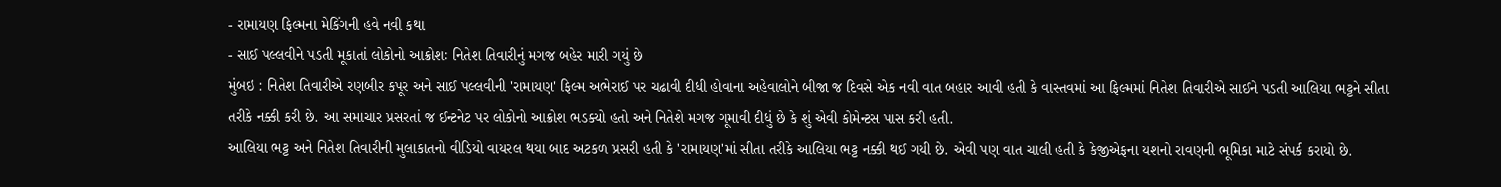- રામાયણ ફિલ્મના મેકિંગની હવે નવી કથા
- સાઈ પલ્લવીને પડતી મૂકાતાં લોકોનો આક્રોશઃ નિતેશ તિવારીનું મગજ બહેર મારી ગયું છે
મુંબઇ : નિતેશ તિવારીએ રણબીર કપૂર અને સાઈ પલ્લવીની 'રામાયણ' ફિલ્મ અભેરાઈ પર ચઢાવી દીધી હોવાના અહેવાલોને બીજા જ દિવસે એક નવી વાત બહાર આવી હતી કે વાસ્તવમાં આ ફિલ્મમાં નિતેશ તિવારીએ સાઈને પડતી આલિયા ભટ્ટને સીતા તરીકે નક્કી કરી છે. આ સમાચાર પ્રસરતાં જ ઈન્ટનેટ પર લોકોનો આક્રોશ ભડક્યો હતો અને નિતેશે મગજ ગૂમાવી દીધું છે કે શું એવી કોમેન્ટસ પાસ કરી હતી.
આલિયા ભટ્ટ અને નિતેશ તિવારીની મુલાકાતનો વીડિયો વાયરલ થયા બાદ અટકળ પ્રસરી હતી કે 'રામાયણ'માં સીતા તરીકે આલિયા ભટ્ટ નક્કી થઈ ગયી છે. એવી પણ વાત ચાલી હતી કે કેજીએફના યશનો રાવણની ભૂમિકા માટે સંપર્ક કરાયો છે.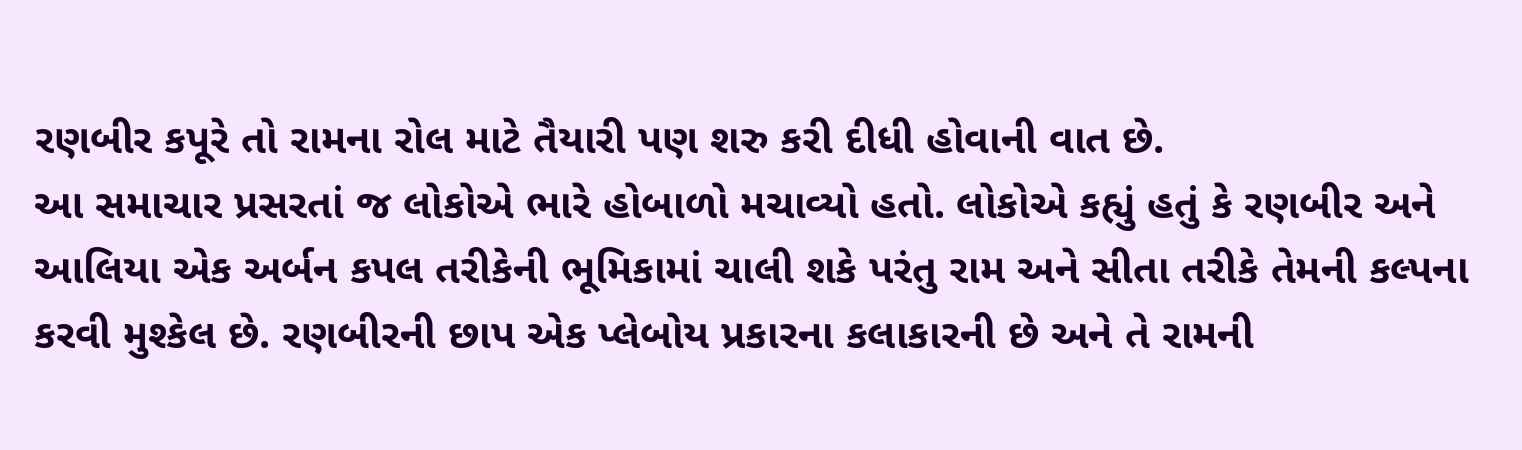રણબીર કપૂરે તો રામના રોલ માટે તૈયારી પણ શરુ કરી દીધી હોવાની વાત છે.
આ સમાચાર પ્રસરતાં જ લોકોએ ભારે હોબાળો મચાવ્યો હતો. લોકોએ કહ્યું હતું કે રણબીર અને આલિયા એક અર્બન કપલ તરીકેની ભૂમિકામાં ચાલી શકે પરંતુ રામ અને સીતા તરીકે તેમની કલ્પના કરવી મુશ્કેલ છે. રણબીરની છાપ એક પ્લેબોય પ્રકારના કલાકારની છે અને તે રામની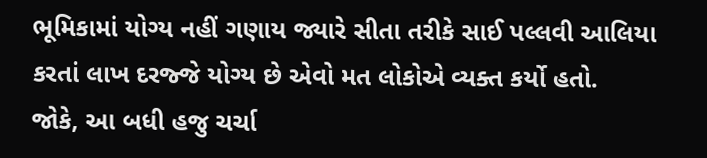ભૂમિકામાં યોગ્ય નહીં ગણાય જ્યારે સીતા તરીકે સાઈ પલ્લવી આલિયા કરતાં લાખ દરજ્જે યોગ્ય છે એવો મત લોકોએ વ્યક્ત કર્યો હતો.
જોકે, આ બધી હજુ ચર્ચા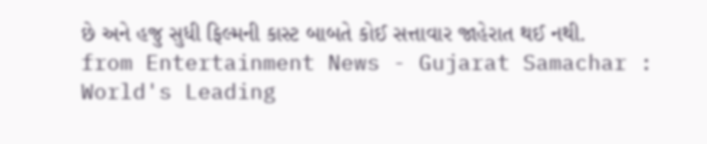છે અને હજુ સુધી ફિલ્મની કાસ્ટ બાબતે કોઈ સત્તાવાર જાહેરાત થઈ નથી.
from Entertainment News - Gujarat Samachar : World's Leading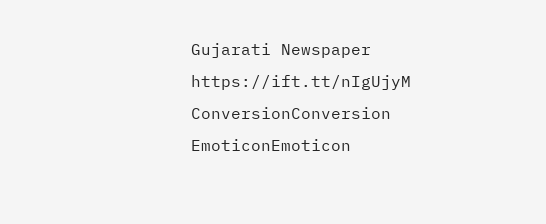Gujarati Newspaper https://ift.tt/nIgUjyM
ConversionConversion EmoticonEmoticon